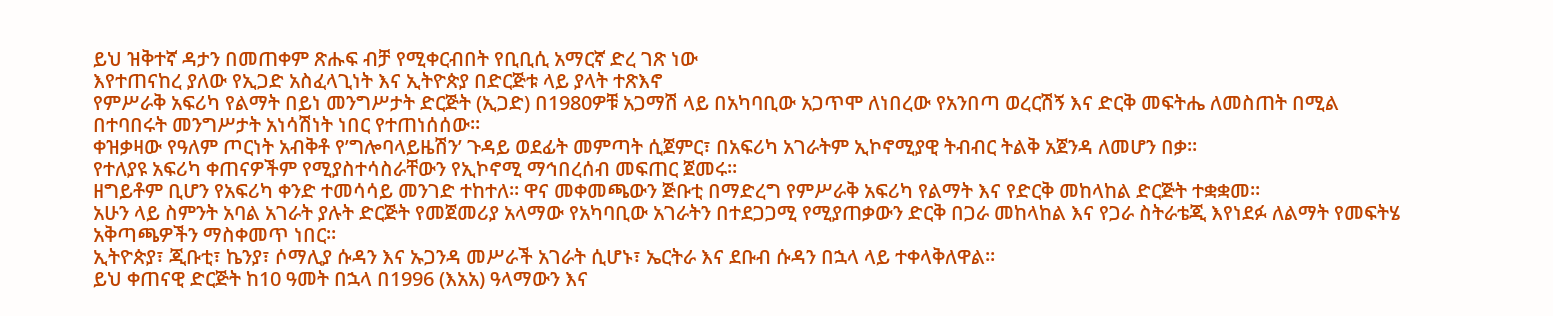ይህ ዝቅተኛ ዳታን በመጠቀም ጽሑፍ ብቻ የሚቀርብበት የቢቢሲ አማርኛ ድረ ገጽ ነው
እየተጠናከረ ያለው የኢጋድ አስፈላጊነት እና ኢትዮጵያ በድርጅቱ ላይ ያላት ተጽእኖ
የምሥራቅ አፍሪካ የልማት በይነ መንግሥታት ድርጅት (ኢጋድ) በ1980ዎቹ አጋማሽ ላይ በአካባቢው አጋጥሞ ለነበረው የአንበጣ ወረርሽኝ እና ድርቅ መፍትሔ ለመስጠት በሚል በተባበሩት መንግሥታት አነሳሽነት ነበር የተጠነሰሰው።
ቀዝቃዛው የዓለም ጦርነት አብቅቶ የ’ግሎባላይዜሽን’ ጉዳይ ወደፊት መምጣት ሲጀምር፣ በአፍሪካ አገራትም ኢኮኖሚያዊ ትብብር ትልቅ አጀንዳ ለመሆን በቃ።
የተለያዩ አፍሪካ ቀጠናዎችም የሚያስተሳስራቸውን የኢኮኖሚ ማኅበረሰብ መፍጠር ጀመሩ።
ዘግይቶም ቢሆን የአፍሪካ ቀንድ ተመሳሳይ መንገድ ተከተለ። ዋና መቀመጫውን ጅቡቲ በማድረግ የምሥራቅ አፍሪካ የልማት እና የድርቅ መከላከል ድርጅት ተቋቋመ።
አሁን ላይ ስምንት አባል አገራት ያሉት ድርጅት የመጀመሪያ አላማው የአካባቢው አገራትን በተደጋጋሚ የሚያጠቃውን ድርቅ በጋራ መከላከል እና የጋራ ስትራቴጂ እየነደፉ ለልማት የመፍትሄ አቅጣጫዎችን ማስቀመጥ ነበር።
ኢትዮጵያ፣ ጂቡቲ፣ ኬንያ፣ ሶማሊያ ሱዳን እና ኡጋንዳ መሥራች አገራት ሲሆኑ፣ ኤርትራ እና ደቡብ ሱዳን በኋላ ላይ ተቀላቅለዋል።
ይህ ቀጠናዊ ድርጅት ከ10 ዓመት በኋላ በ1996 (እአአ) ዓላማውን እና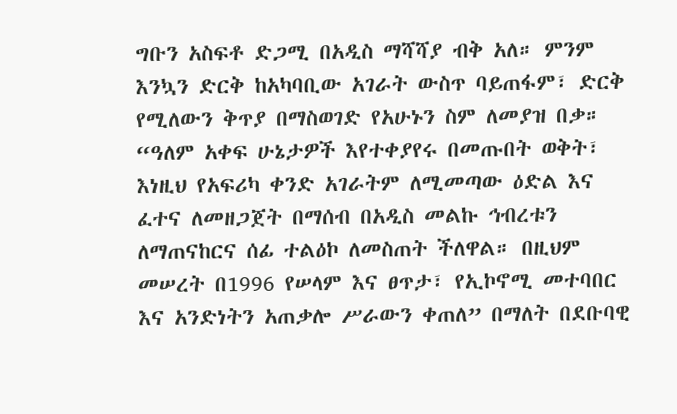ግቡን አስፍቶ ድጋሚ በአዲስ ማሻሻያ ብቅ አለ። ምንም እንኳን ድርቅ ከአካባቢው አገራት ውስጥ ባይጠፋም፣ ድርቅ የሚለውን ቅጥያ በማስወገድ የአሁኑን ስም ለመያዝ በቃ።
“ዓለም አቀፍ ሁኔታዎች እየተቀያየሩ በመጡበት ወቅት፣ እነዚህ የአፍሪካ ቀንድ አገራትም ለሚመጣው ዕድል እና ፈተና ለመዘጋጀት በማሰብ በአዲስ መልኩ ኅብረቱን ለማጠናከርና ሰፊ ተልዕኮ ለመስጠት ችለዋል። በዚህም መሠረት በ1996 የሠላም እና ፀጥታ፣ የኢኮኖሚ መተባበር እና አንድነትን አጠቃሎ ሥራውን ቀጠለ” በማለት በደቡባዊ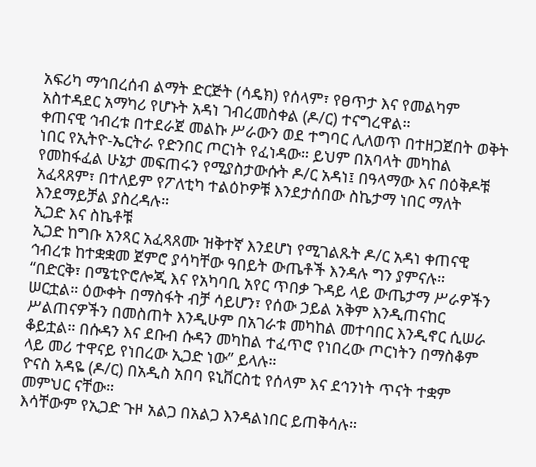አፍሪካ ማኅበረሰብ ልማት ድርጅት (ሳዴክ) የሰላም፣ የፀጥታ እና የመልካም አስተዳደር አማካሪ የሆኑት አዳነ ገብረመስቀል (ዶ/ር) ተናግረዋል።
ቀጠናዊ ኅብረቱ በተደራጀ መልኩ ሥራውን ወደ ተግባር ሊለወጥ በተዘጋጀበት ወቅት ነበር የኢትዮ-ኤርትራ የድንበር ጦርነት የፈነዳው። ይህም በአባላት መካከል የመከፋፈል ሁኔታ መፍጠሩን የሚያስታውሱት ዶ/ር አዳነ፤ በዓላማው እና በዕቅዶቹ አፈጻጸም፣ በተለይም የፖለቲካ ተልዕኮዎቹ እንደታሰበው ስኬታማ ነበር ማለት እንደማይቻል ያስረዳሉ።
ኢጋድ እና ስኬቶቹ
ኢጋድ ከግቡ አንጻር አፈጻጸሙ ዝቅተኛ እንደሆነ የሚገልጹት ዶ/ር አዳነ ቀጠናዊ ኅብረቱ ከተቋቋመ ጀምሮ ያሳካቸው ዓበይት ውጤቶች እንዳሉ ግን ያምናሉ።
“በድርቅ፣ በሜቲዮሮሎጂ እና የአካባቢ አየር ጥበቃ ጉዳይ ላይ ውጤታማ ሥራዎችን ሠርቷል። ዕውቀት በማስፋት ብቻ ሳይሆን፣ የሰው ኃይል አቅም እንዲጠናከር ሥልጠናዎችን በመስጠት እንዲሁም በአገራቱ መካከል መተባበር እንዲኖር ሲሠራ ቆይቷል። በሱዳን እና ደቡብ ሱዳን መካከል ተፈጥሮ የነበረው ጦርነትን በማስቆም ላይ መሪ ተዋናይ የነበረው ኢጋድ ነው” ይላሉ።
ዮናስ አዳዬ (ዶ/ር) በአዲስ አበባ ዩኒቨርስቲ የሰላም እና ደኅንነት ጥናት ተቋም መምህር ናቸው።
እሳቸውም የኢጋድ ጉዞ አልጋ በአልጋ እንዳልነበር ይጠቅሳሉ።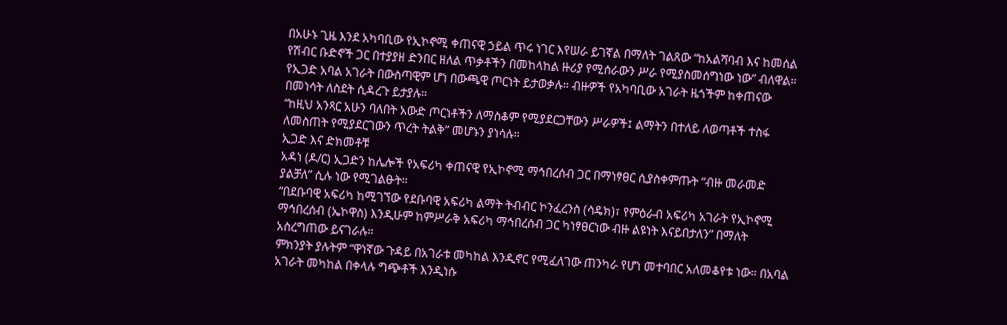በአሁኑ ጊዜ እንደ አካባቢው የኢኮኖሚ ቀጠናዊ ኃይል ጥሩ ነገር እየሠራ ይገኛል በማለት ገልጸው “ከአልሻባብ እና ከመሰል የሽብር ቡድኖች ጋር በተያያዘ ድንበር ዘለል ጥቃቶችን በመከላከል ዙሪያ የሚሰራውን ሥራ የሚያስመሰግነው ነው” ብለዋል።
የኢጋድ አባል አገራት በውስጣዊም ሆነ በውጫዊ ጦርነት ይታወቃሉ። ብዙዎች የአካባቢው አገራት ዜጎችም ከቀጠናው በመነሳት ለስደት ሲዳረጉ ይታያሉ።
“ከዚህ አንጻር አሁን ባለበት አውድ ጦርነቶችን ለማስቆም የሚያደርጋቸውን ሥራዎች፤ ልማትን በተለይ ለወጣቶች ተስፋ ለመስጠት የሚያደርገውን ጥረት ትልቅ” መሆኑን ያነሳሉ።
ኢጋድ እና ድክመቶቹ
አዳነ (ዶ/ር) ኢጋድን ከሌሎች የአፍሪካ ቀጠናዊ የኢኮኖሚ ማኅበረሰብ ጋር በማነፃፀር ሲያስቀምጡት “ብዙ መራመድ ያልቻለ” ሲሉ ነው የሚገልፁት።
“በደቡባዊ አፍሪካ ከሚገኘው የደቡባዊ አፍሪካ ልማት ትብብር ኮንፈረንስ (ሳዴክ)፣ የምዕራብ አፍሪካ አገራት የኢኮኖሚ ማኅበረሰብ (ኤኮዋስ) እንዲሁም ከምሥራቅ አፍሪካ ማኅበረሰብ ጋር ካነፃፀርነው ብዙ ልዩነት እናይበታለን” በማለት አስረግጠው ይናገራሉ።
ምክንያት ያሉትም “ዋነኛው ጉዳይ በአገራቱ መካከል እንዲኖር የሚፈለገው ጠንካራ የሆነ መተባበር አለመቆየቱ ነው። በአባል አገራት መካከል በቀላሉ ግጭቶች እንዲነሱ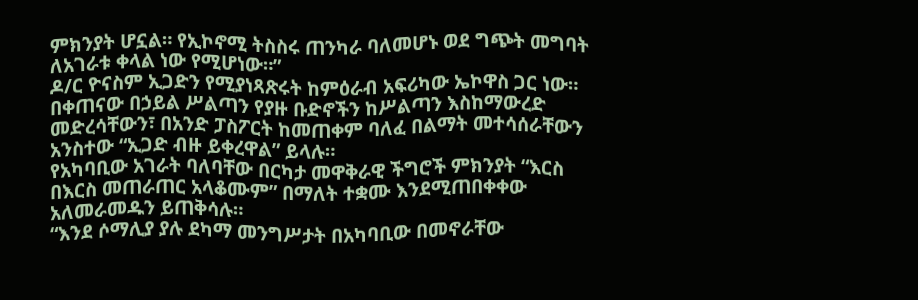ምክንያት ሆኗል። የኢኮኖሚ ትስስሩ ጠንካራ ባለመሆኑ ወደ ግጭት መግባት ለአገራቱ ቀላል ነው የሚሆነው።”
ዶ/ር ዮናስም ኢጋድን የሚያነጻጽሩት ከምዕራብ አፍሪካው ኤኮዋስ ጋር ነው። በቀጠናው በኃይል ሥልጣን የያዙ ቡድኖችን ከሥልጣን እስከማውረድ መድረሳቸውን፣ በአንድ ፓስፖርት ከመጠቀም ባለፈ በልማት መተሳሰራቸውን አንስተው “ኢጋድ ብዙ ይቀረዋል” ይላሉ።
የአካባቢው አገራት ባለባቸው በርካታ መዋቅራዊ ችግሮች ምክንያት “እርስ በእርስ መጠራጠር አላቆሙም” በማለት ተቋሙ እንደሚጠበቀቀው አለመራመዱን ይጠቅሳሉ።
“እንደ ሶማሊያ ያሉ ደካማ መንግሥታት በአካባቢው በመኖራቸው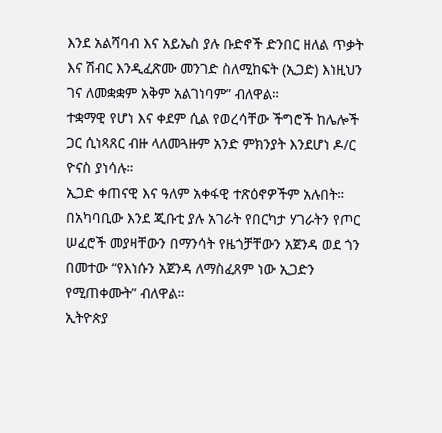እንደ አልሻባብ እና አይኤስ ያሉ ቡድኖች ድንበር ዘለል ጥቃት እና ሽብር እንዲፈጽሙ መንገድ ስለሚከፍት (ኢጋድ) እነዚህን ገና ለመቋቋም አቅም አልገነባም” ብለዋል።
ተቋማዊ የሆነ እና ቀደም ሲል የወረሳቸው ችግሮች ከሌሎች ጋር ሲነጻጸር ብዙ ላለመጓዙም አንድ ምክንያት እንደሆነ ዶ/ር ዮናስ ያነሳሉ።
ኢጋድ ቀጠናዊ እና ዓለም አቀፋዊ ተጽዕኖዎችም አሉበት።
በአካባቢው እንደ ጂቡቲ ያሉ አገራት የበርካታ ሃገራትን የጦር ሠፈሮች መያዛቸውን በማንሳት የዜጎቻቸውን አጀንዳ ወደ ጎን በመተው “የእነሱን አጀንዳ ለማስፈጸም ነው ኢጋድን የሚጠቀሙት” ብለዋል።
ኢትዮጵያ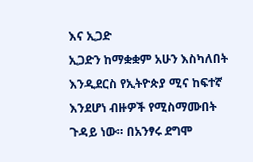እና ኢጋድ
ኢጋድን ከማቋቋም አሁን እስካለበት እንዲደርስ የኢትዮጵያ ሚና ከፍተኛ እንደሆነ ብዙዎች የሚስማሙበት ጉዳይ ነው። በአንፃሩ ደግሞ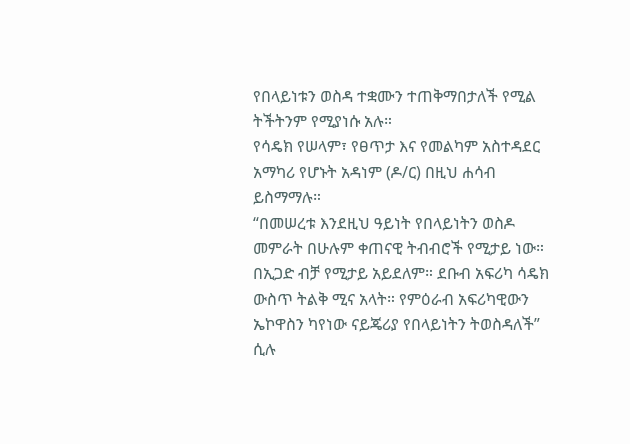የበላይነቱን ወስዳ ተቋሙን ተጠቅማበታለች የሚል ትችትንም የሚያነሱ አሉ።
የሳዴክ የሠላም፣ የፀጥታ እና የመልካም አስተዳደር አማካሪ የሆኑት አዳነም (ዶ/ር) በዚህ ሐሳብ ይስማማሉ።
“በመሠረቱ እንደዚህ ዓይነት የበላይነትን ወስዶ መምራት በሁሉም ቀጠናዊ ትብብሮች የሚታይ ነው። በኢጋድ ብቻ የሚታይ አይደለም። ደቡብ አፍሪካ ሳዴክ ውስጥ ትልቅ ሚና አላት። የምዕራብ አፍሪካዊውን ኤኮዋስን ካየነው ናይጄሪያ የበላይነትን ትወስዳለች” ሲሉ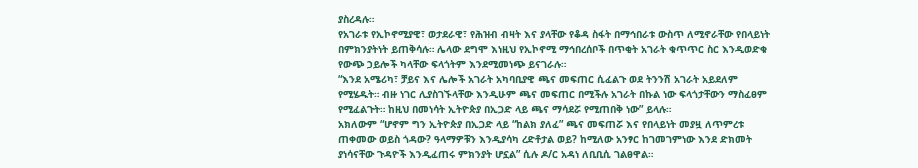ያስረዳሉ።
የአገራቱ የኢኮኖሚያዊ፣ ወታደራዊ፣ የሕዝብ ብዛት እና ያላቸው የቆዳ ስፋት በማኅበራቱ ውስጥ ለሚኖራቸው የበላይነት በምክንያትነት ይጠቅሳሉ። ሌላው ደግሞ እነዚህ የኢኮኖሚ ማኅበረሰቦች በጥቂት አገራት ቁጥጥር ስር እንዲወድቁ የውጭ ኃይሎች ካላቸው ፍላጎትም እንደሚመነጭ ይናገራሉ።
“እንደ አሜሪካ፣ ቻይና እና ሌሎች አገራት አካባቢያዊ ጫና መፍጠር ሲፈልጉ ወደ ትንንሽ አገራት አይደለም የሚሄዱት። ብዙ ነገር ሊያስገኙላቸው እንዲሁም ጫና መፍጠር በሚችሉ አገራት በኩል ነው ፍላጎታቸውን ማስፈፀም የሚፈልጉት። ከዚህ በመነሳት ኢትዮጵያ በኢጋድ ላይ ጫና ማሳደሯ የሚጠበቅ ነው” ይላሉ።
አክለውም “ሆኖም ግን ኢትዮጵያ በኢጋድ ላይ “ከልክ ያለፈ” ጫና መፍጠሯ እና የበላይነት መያዟ ለጥምረቱ ጠቀመው ወይስ ጎዳው? ዓላማዎቹን እንዲያሳካ ረድቶታል ወይ? ከሚለው አንፃር ከገመገምነው እንደ ድክመት ያነሳናቸው ጉዳዮች እንዲፈጠሩ ምክንያት ሆኗል” ሲሉ ዶ/ር አዳነ ለቢቢሲ ገልፀዋል።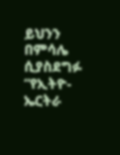ይህንን በምሳሌ ሲያስደግፉ “የኢትዮ-ኤርትራ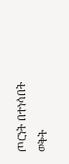ጦርነት በተነሳበት ወቅት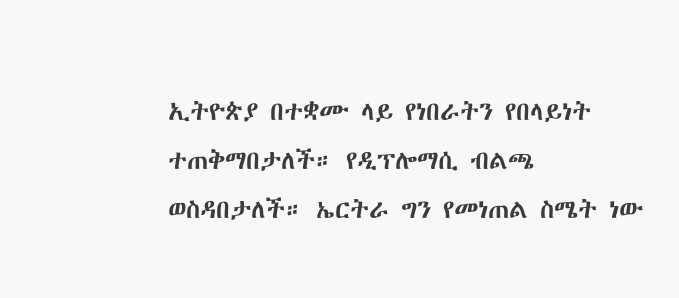ኢትዮጵያ በተቋሙ ላይ የነበራትን የበላይነት ተጠቅማበታለች። የዲፕሎማሲ ብልጫ ወስዳበታለች። ኤርትራ ግን የመነጠል ስሜት ነው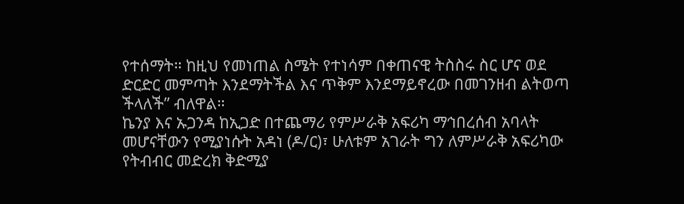የተሰማት። ከዚህ የመነጠል ስሜት የተነሳም በቀጠናዊ ትስስሩ ስር ሆና ወደ ድርድር መምጣት እንደማትችል እና ጥቅም እንደማይኖረው በመገንዘብ ልትወጣ ችላለች” ብለዋል።
ኬንያ እና ኡጋንዳ ከኢጋድ በተጨማሪ የምሥራቅ አፍሪካ ማኅበረሰብ አባላት መሆናቸውን የሚያነሱት አዳነ (ዶ/ር)፣ ሁለቱም አገራት ግን ለምሥራቅ አፍሪካው የትብብር መድረክ ቅድሚያ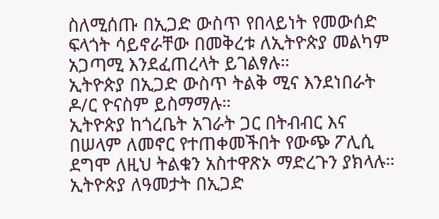ስለሚሰጡ በኢጋድ ውስጥ የበላይነት የመውሰድ ፍላጎት ሳይኖራቸው በመቅረቱ ለኢትዮጵያ መልካም አጋጣሚ እንደፈጠረላት ይገልፃሉ።
ኢትዮጵያ በኢጋድ ውስጥ ትልቅ ሚና እንደነበራት ዶ/ር ዮናስም ይስማማሉ።
ኢትዮጵያ ከጎረቤት አገራት ጋር በትብብር እና በሠላም ለመኖር የተጠቀመችበት የውጭ ፖሊሲ ደግሞ ለዚህ ትልቁን አስተዋጽኦ ማድረጉን ያክላሉ።
ኢትዮጵያ ለዓመታት በኢጋድ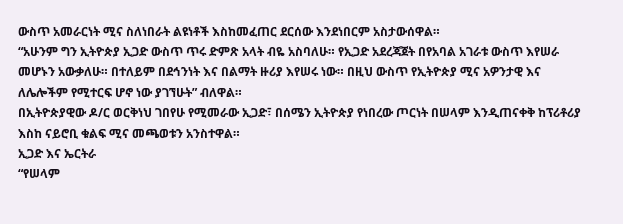ውስጥ አመራርነት ሚና ስለነበራት ልዩነቶች እስከመፈጠር ደርሰው እንደነበርም አስታውሰዋል።
“አሁንም ግን ኢትዮጵያ ኢጋድ ውስጥ ጥሩ ድምጽ አላት ብዬ አስባለሁ። የኢጋድ አደረጃጀት በየአባል አገራቱ ውስጥ እየሠራ መሆኑን አውቃለሁ። በተለይም በደኅንነት እና በልማት ዙሪያ እየሠሩ ነው። በዚህ ውስጥ የኢትዮጵያ ሚና አዎንታዊ እና ለሌሎችም የሚተርፍ ሆኖ ነው ያገኘሁት” ብለዋል።
በኢትዮጵያዊው ዶ/ር ወርቅነህ ገበየሁ የሚመራው ኢጋድ፣ በሰሜን ኢትዮጵያ የነበረው ጦርነት በሠላም እንዲጠናቀቅ ከፕሪቶሪያ እስከ ናይሮቢ ቁልፍ ሚና መጫወቱን አንስተዋል።
ኢጋድ እና ኤርትራ
“የሠላም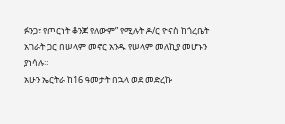ፉንጋ፣ የጦርነት ቆንጆ የለውም” የሚሉት ዶ/ር ዮናስ ከጎረቤት አገራት ጋር በሠላም መኖር አንዱ የሠላም መለኪያ መሆኑን ያነሳሉ።
አሁን ኤርትራ ከ16 ዓመታት በኋላ ወደ መድረኩ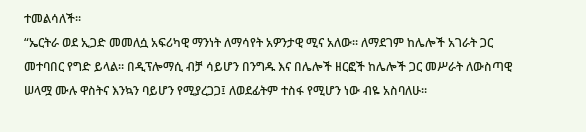ተመልሳለች።
“ኤርትራ ወደ ኢጋድ መመለሷ አፍሪካዊ ማንነት ለማሳየት አዎንታዊ ሚና አለው። ለማደገም ከሌሎች አገራት ጋር መተባበር የግድ ይላል። በዲፕሎማሲ ብቻ ሳይሆን በንግዱ እና በሌሎች ዘርፎች ከሌሎች ጋር መሥራት ለውስጣዊ ሠላሟ ሙሉ ዋስትና እንኳን ባይሆን የሚያረጋጋ፤ ለወደፊትም ተስፋ የሚሆን ነው ብዬ አስባለሁ።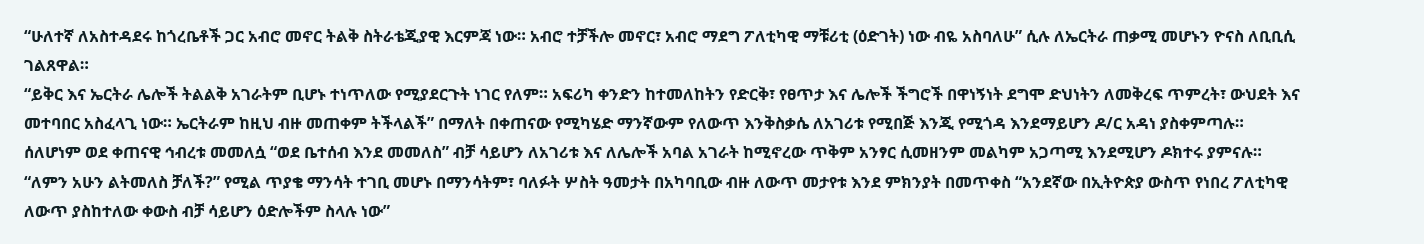“ሁለተኛ ለአስተዳደሩ ከጎረቤቶች ጋር አብሮ መኖር ትልቅ ስትራቴጂያዊ እርምጃ ነው። አብሮ ተቻችሎ መኖር፣ አብሮ ማደግ ፖለቲካዊ ማቹሪቲ (ዕድገት) ነው ብዬ አስባለሁ” ሲሉ ለኤርትራ ጠቃሚ መሆኑን ዮናስ ለቢቢሲ ገልጸዋል።
“ይቅር እና ኤርትራ ሌሎች ትልልቅ አገራትም ቢሆኑ ተነጥለው የሚያደርጉት ነገር የለም። አፍሪካ ቀንድን ከተመለከትን የድርቅ፣ የፀጥታ እና ሌሎች ችግሮች በዋነኝነት ደግሞ ድህነትን ለመቅረፍ ጥምረት፣ ውህደት እና መተባበር አስፈላጊ ነው። ኤርትራም ከዚህ ብዙ መጠቀም ትችላልች” በማለት በቀጠናው የሚካሄድ ማንኛውም የለውጥ እንቅስቃሴ ለአገሪቱ የሚበጅ እንጂ የሚጎዳ እንደማይሆን ዶ/ር አዳነ ያስቀምጣሉ።
ሰለሆነም ወደ ቀጠናዊ ኅብረቱ መመለሷ “ወደ ቤተሰብ እንደ መመለስ” ብቻ ሳይሆን ለአገሪቱ እና ለሌሎች አባል አገራት ከሚኖረው ጥቅም አንፃር ሲመዘንም መልካም አጋጣሚ እንደሚሆን ዶክተሩ ያምናሉ።
“ለምን አሁን ልትመለስ ቻለች?” የሚል ጥያቄ ማንሳት ተገቢ መሆኑ በማንሳትም፣ ባለፉት ሦስት ዓመታት በአካባቢው ብዙ ለውጥ መታየቱ እንደ ምክንያት በመጥቀስ “አንደኛው በኢትዮጵያ ውስጥ የነበረ ፖለቲካዊ ለውጥ ያስከተለው ቀውስ ብቻ ሳይሆን ዕድሎችም ስላሉ ነው”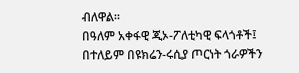ብለዋል።
በዓለም አቀፋዊ ጂኦ-ፖለቲካዊ ፍላጎቶች፤ በተለይም በዩክሬን-ሩሲያ ጦርነት ጎራዎችን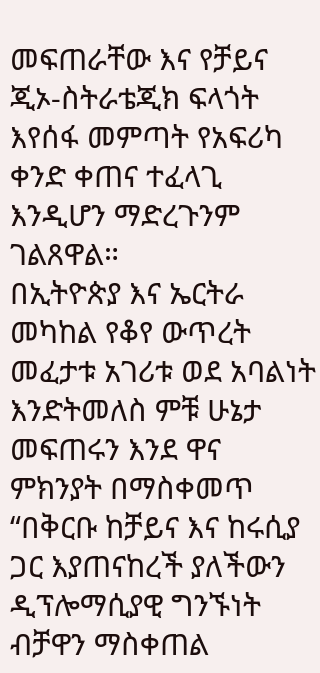መፍጠራቸው እና የቻይና ጂኦ-ስትራቴጂክ ፍላጎት እየሰፋ መምጣት የአፍሪካ ቀንድ ቀጠና ተፈላጊ እንዲሆን ማድረጉንም ገልጸዋል።
በኢትዮጵያ እና ኤርትራ መካከል የቆየ ውጥረት መፈታቱ አገሪቱ ወደ አባልነት እንድትመለስ ምቹ ሁኔታ መፍጠሩን እንደ ዋና ምክንያት በማስቀመጥ “በቅርቡ ከቻይና እና ከሩሲያ ጋር እያጠናከረች ያለችውን ዲፕሎማሲያዊ ግንኙነት ብቻዋን ማስቀጠል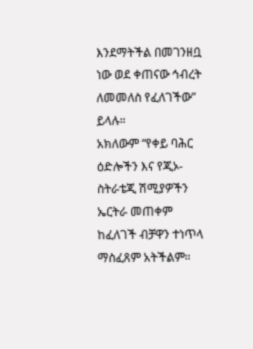እንደማትችል በመገንዘቧ ነው ወደ ቀጠናው ኅብረት ለመመለስ የፈለገችው” ይላሉ።
አክለውም “የቀይ ባሕር ዕድሎችን እና የጂኦ-ስትራቴጂ ሽሚያዎችን ኤርትራ መጠቀም ከፈለገች ብቻዋን ተነጥላ ማስፈጸም አትችልም።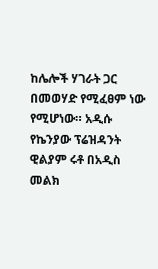ከሌሎች ሃገራት ጋር በመወሃድ የሚፈፀም ነው የሚሆነው። አዲሱ የኬንያው ፕሬዝዳንት ዊልያም ሩቶ በአዲስ መልክ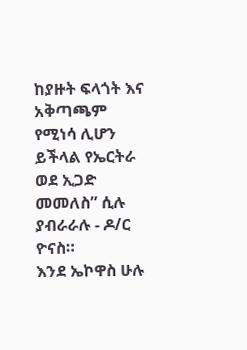ከያዙት ፍላጎት እና አቅጣጫም የሚነሳ ሊሆን ይችላል የኤርትራ ወደ ኢጋድ መመለስ” ሲሉ ያብራራሉ - ዶ/ር ዮናስ።
እንደ ኤኮዋስ ሁሉ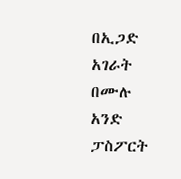በኢጋድ አገራት በሙሉ አንድ ፓስፖርት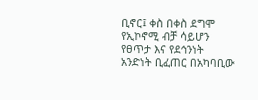ቢኖር፤ ቀስ በቀስ ደግሞ የኢኮኖሚ ብቻ ሳይሆን የፀጥታ እና የደኅንነት አንድነት ቢፈጠር በአካባቢው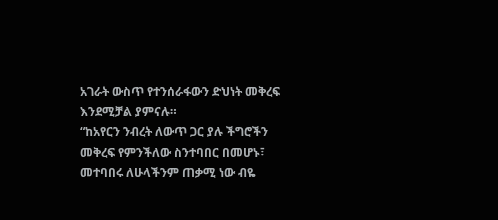አገራት ውስጥ የተንሰራፋውን ድህነት መቅረፍ እንደሚቻል ያምናሉ።
“ከአየርን ንብረት ለውጥ ጋር ያሉ ችግሮችን መቅረፍ የምንችለው ስንተባበር በመሆኑ፣ መተባበሩ ለሁላችንም ጠቃሚ ነው ብዬ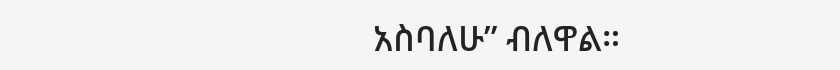አስባለሁ” ብለዋል።